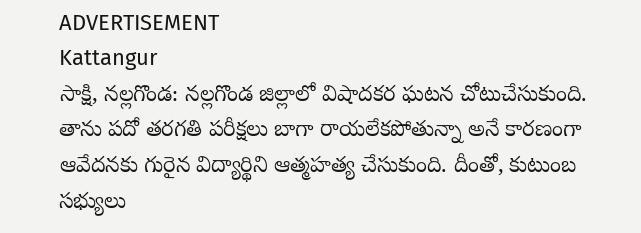ADVERTISEMENT
Kattangur
సాక్షి, నల్లగొండ: నల్లగొండ జిల్లాలో విషాదకర ఘటన చోటుచేసుకుంది. తాను పదో తరగతి పరీక్షలు బాగా రాయలేకపోతున్నా అనే కారణంగా ఆవేదనకు గురైన విద్యార్థిని ఆత్మహత్య చేసుకుంది. దీంతో, కుటుంబ సభ్యులు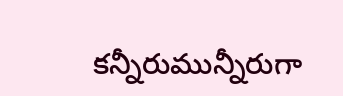కన్నీరుమున్నీరుగా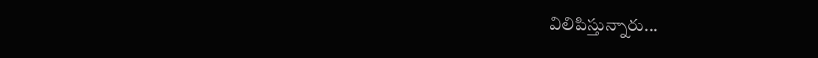విలిపిస్తున్నారు...